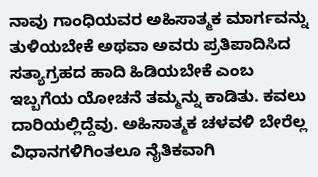ನಾವು ಗಾಂಧಿಯವರ ಅಹಿಸಾತ್ಮಕ ಮಾರ್ಗವನ್ನು ತುಳಿಯಬೇಕೆ ಅಥವಾ ಅವರು ಪ್ರತಿಪಾದಿಸಿದ ಸತ್ಯಾಗ್ರಹದ ಹಾದಿ ಹಿಡಿಯಬೇಕೆ ಎಂಬ ಇಬ್ಬಗೆಯ ಯೋಚನೆ ತಮ್ಮನ್ನು ಕಾಡಿತು. ಕವಲು ದಾರಿಯಲ್ಲಿದ್ದೆವು. ಅಹಿಸಾತ್ಮಕ ಚಳವಳಿ ಬೇರೆಲ್ಲ ವಿಧಾನಗಳಿಗಿಂತಲೂ ನೈತಿಕವಾಗಿ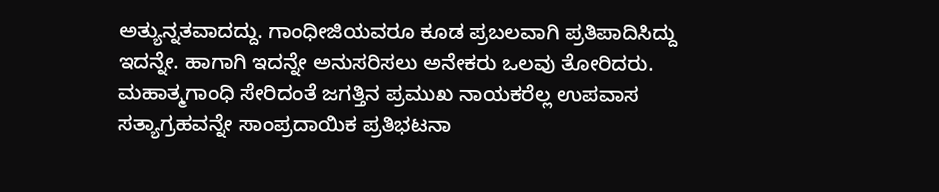ಅತ್ಯುನ್ನತವಾದದ್ದು. ಗಾಂಧೀಜಿಯವರೂ ಕೂಡ ಪ್ರಬಲವಾಗಿ ಪ್ರತಿಪಾದಿಸಿದ್ದು ಇದನ್ನೇ. ಹಾಗಾಗಿ ಇದನ್ನೇ ಅನುಸರಿಸಲು ಅನೇಕರು ಒಲವು ತೋರಿದರು.
ಮಹಾತ್ಮಗಾಂಧಿ ಸೇರಿದಂತೆ ಜಗತ್ತಿನ ಪ್ರಮುಖ ನಾಯಕರೆಲ್ಲ ಉಪವಾಸ ಸತ್ಯಾಗ್ರಹವನ್ನೇ ಸಾಂಪ್ರದಾಯಿಕ ಪ್ರತಿಭಟನಾ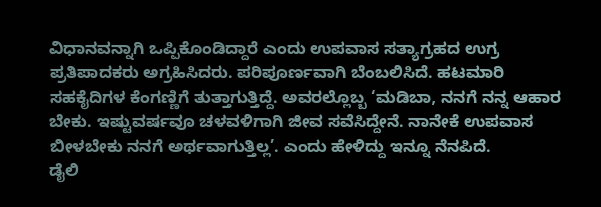ವಿಧಾನವನ್ನಾಗಿ ಒಪ್ಪಿಕೊಂಡಿದ್ದಾರೆ ಎಂದು ಉಪವಾಸ ಸತ್ಯಾಗ್ರಹದ ಉಗ್ರ ಪ್ರತಿಪಾದಕರು ಅಗ್ರಹಿಸಿದರು. ಪರಿಪೂರ್ಣವಾಗಿ ಬೆಂಬಲಿಸಿದೆ. ಹಟಮಾರಿ ಸಹಕೈದಿಗಳ ಕೆಂಗಣ್ಣಿಗೆ ತುತ್ತಾಗುತ್ತಿದ್ದೆ. ಅವರಲ್ಲೊಬ್ಬ ‘ಮಡಿಬಾ, ನನಗೆ ನನ್ನ ಆಹಾರ ಬೇಕು. ಇಷ್ಟುವರ್ಷವೂ ಚಳವಳಿಗಾಗಿ ಜೀವ ಸವೆಸಿದ್ದೇನೆ. ನಾನೇಕೆ ಉಪವಾಸ ಬೀಳಬೇಕು ನನಗೆ ಅರ್ಥವಾಗುತ್ತಿಲ್ಲ’. ಎಂದು ಹೇಳಿದ್ದು ಇನ್ನೂ ನೆನಪಿದೆ.
ಡೈಲಿ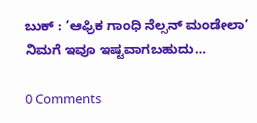ಬುಕ್ : ’ಆಫ್ರಿಕ ಗಾಂಧಿ ನೆಲ್ಸನ್ ಮಂಡೇಲಾ’
ನಿಮಗೆ ಇವೂ ಇಷ್ಟವಾಗಬಹುದು…

0 Comments